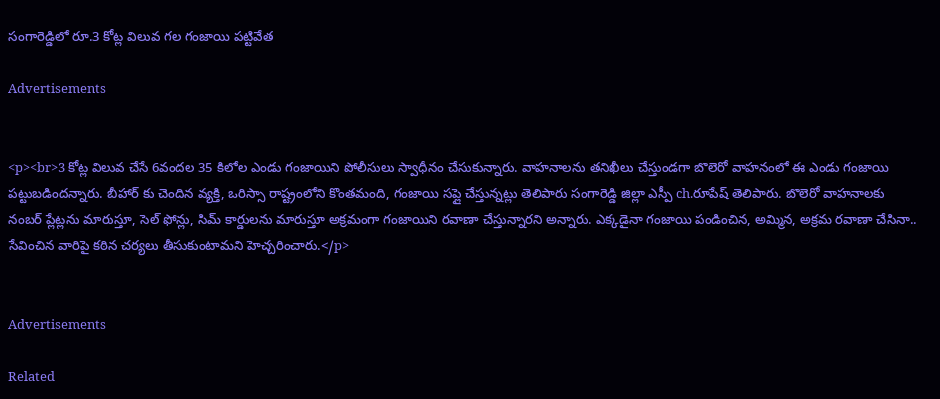సంగారెడ్డిలో రూ.3 కోట్ల విలువ గల గంజాయి పట్టివేత

Advertisements


<p><br>3 కోట్ల విలువ చేసే 6వందల 35 కిలోల ఎండు గంజాయిని పోలీసులు స్వాధీనం చేసుకున్నారు. వాహనాలను తనిఖీలు చేస్తుండగా బొలెరో వాహనంలో ఈ ఎండు గంజాయి పట్టుబడిందన్నారు. బీహార్ కు చెందిన వ్యక్తి, ఒరిస్సా రాష్ట్రంలోని కొంతమంది, గంజాయి సప్లై చేస్తున్నట్లు తెలిపారు సంగారెడ్డి జిల్లా ఎస్పీ ch.రూపేష్ తెలిపారు. బొలెరో వాహనాలకు నంబర్ ప్లేట్లను మారుస్తూ, సెల్ ఫోన్లు, సిమ్ కార్డులను మారుస్తూ అక్రమంగా గంజాయిని రవాణా చేస్తున్నారని అన్నారు. ఎక్కడైనా గంజాయి పండించిన, అమ్మిన, అక్రమ రవాణా చేసినా.. సేవించిన వారిపై కఠిన చర్యలు తీసుకుంటామని హెచ్చరించారు.</p>


Advertisements

Related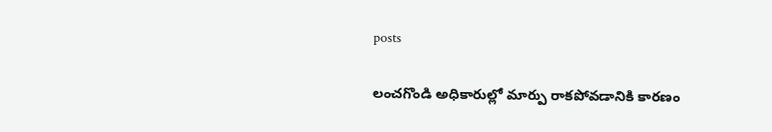posts

లంచగొండి అధికారుల్లో మార్పు రాకపోవడానికి కారణం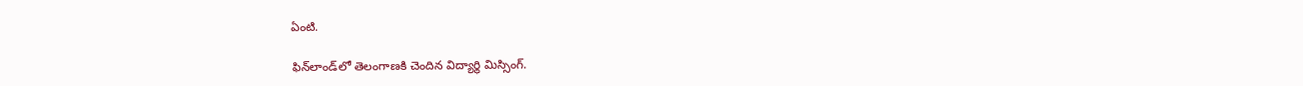ఏంటి.

ఫిన్‌లాండ్‌లో తెలంగాణకి చెందిన విద్యార్థి మిస్సింగ్.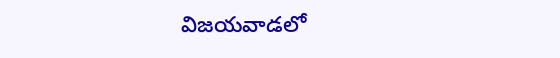విజయవాడలో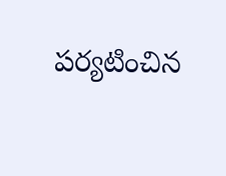పర్యటించిన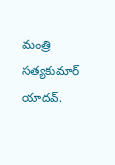మంత్రి సత్యకుమార్ యాదవ్.